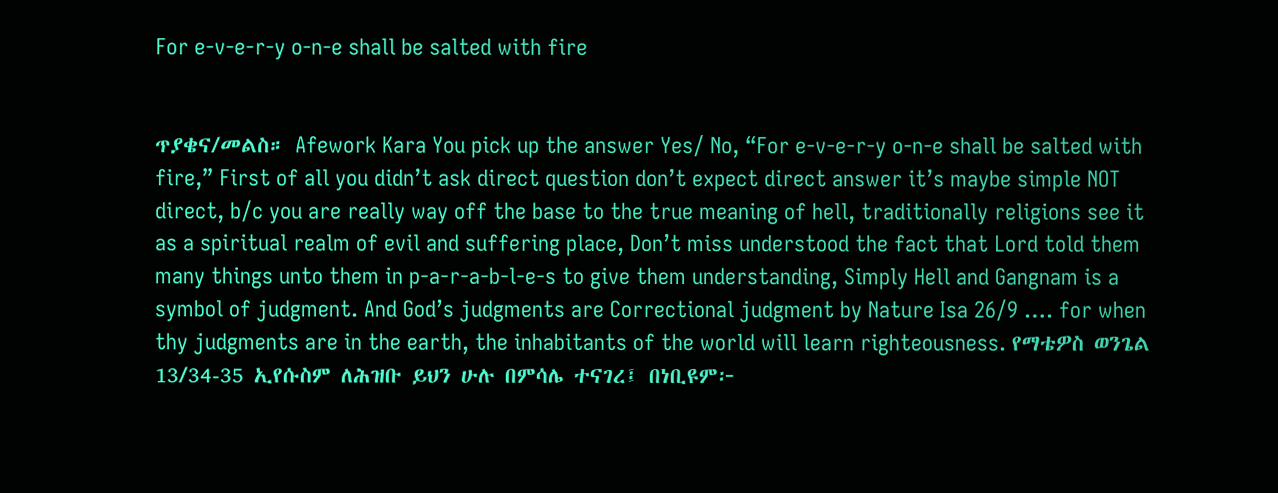For e-v-e-r-y o-n-e shall be salted with fire


ጥያቄና/መልስ። Afework Kara You pick up the answer Yes/ No, “For e-v-e-r-y o-n-e shall be salted with fire,” First of all you didn’t ask direct question don’t expect direct answer it’s maybe simple NOT direct, b/c you are really way off the base to the true meaning of hell, traditionally religions see it as a spiritual realm of evil and suffering place, Don’t miss understood the fact that Lord told them many things unto them in p-a-r-a-b-l-e-s to give them understanding, Simply Hell and Gangnam is a symbol of judgment. And God’s judgments are Correctional judgment by Nature Isa 26/9 …. for when thy judgments are in the earth, the inhabitants of the world will learn righteousness. የማቴዎስ ወንጌል 13/34-35 ኢየሱስም ለሕዝቡ ይህን ሁሉ በምሳሌ ተናገረ፤ በነቢዩም፦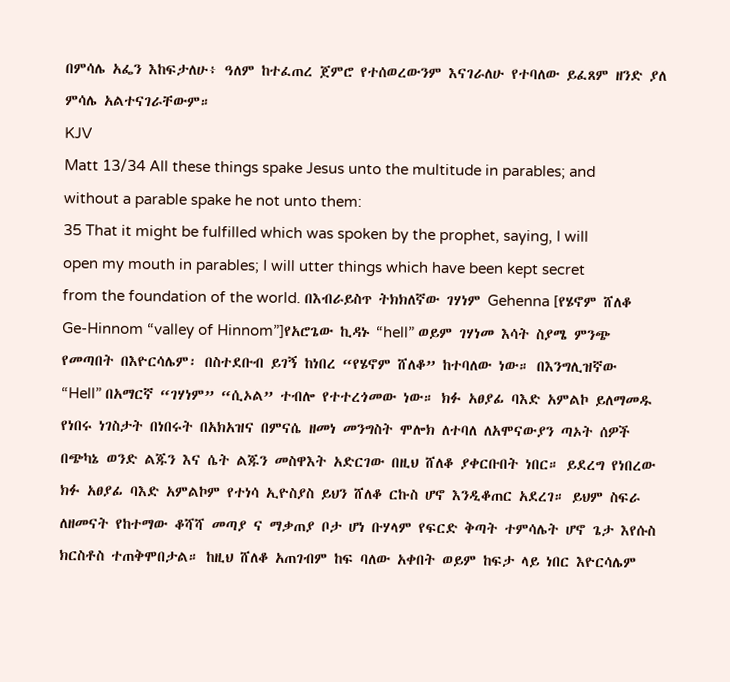በምሳሌ አፌን እከፍታለሁ፥ ዓለም ከተፈጠረ ጀምሮ የተሰወረውንም እናገራለሁ የተባለው ይፈጸም ዘንድ ያለ ምሳሌ አልተናገራቸውም።
KJV
Matt 13/34 All these things spake Jesus unto the multitude in parables; and without a parable spake he not unto them:
35 That it might be fulfilled which was spoken by the prophet, saying, I will open my mouth in parables; I will utter things which have been kept secret from the foundation of the world. በእብራይስጥ ትክክለኛው ገሃነም Gehenna [የሄኖም ሸለቆ Ge-Hinnom “valley of Hinnom”]የአሮጌው ኪዳኑ “hell” ወይም ገሃነመ እሳት ስያሜ ምንጭ የመጣበት በእዮርሳሌም፡ በስተደቡብ ይገኝ ከነበረ “የሄኖም ሸለቆ” ከተባለው ነው። በእንግሊዝኛው “Hell” በአማርኛ “ገሃነም” “ሲኦል” ተብሎ የተተረጎመው ነው። ክፉ አፀያፊ ባእድ አምልኮ ይለማመዱ የነበሩ ነገስታት በነበሩት በአክአዝና በምናሴ ዘመነ መንግስት ሞሎክ ለተባለ ለአሞናውያን ጣኦት ሰዎች በጭካኔ ወንድ ልጁን እና ሴት ልጁን መስዋእት አድርገው በዚህ ሸለቆ ያቀርቡበት ነበር። ይደረግ የነበረው ክፉ አፀያፊ ባእድ አምልኮም የተነሳ ኢዮስያስ ይህን ሸለቆ ርኩስ ሆኖ እንዲቆጠር አደረገ። ይህም ስፍራ ለዘመናት የከተማው ቆሻሻ መጣያ ና ማቃጠያ ቦታ ሆነ ቡሃላም የፍርድ ቅጣት ተምሳሌት ሆኖ ጌታ እየሱስ ክርስቶስ ተጠቅሞበታል። ከዚህ ሸለቆ አጠገብም ከፍ ባለው አቀበት ወይም ከፍታ ላይ ነበር እዮርሳሌም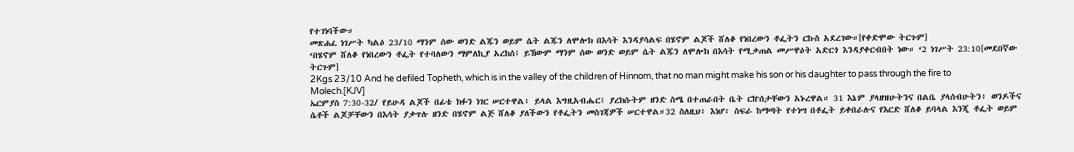የተገነባችው።
መጽሐፈ ነገሥት ካልዕ 23/10 ማንም ሰው ወንድ ልጁን ወይም ሴት ልጁን ለሞሎክ በእሳት እንዳያሳልፍ በሄኖም ልጆች ሸለቆ የነበረውን ቶፌትን ርኩስ አደረገው።[የቀድሞው ትርጉም]
‘በሄኖም ሸለቆ የነበረውን ቶፌት የተባለውን ማምለኪያ አረከሰ፤ ይኸውም ማንም ሰው ወንድ ወይም ሴት ልጁን ለሞሎክ በእሳት የሚቃጠል መሥዋዕት አድርጎ እንዳያቀርብበት ነው። ‘2 ነገሥት 23:10[መደበኛው ትርጉም]
2Kgs 23/10 And he defiled Topheth, which is in the valley of the children of Hinnom, that no man might make his son or his daughter to pass through the fire to Molech.[KJV]
ኤርምያስ 7:30-32/ የይሁዳ ልጆች በፊቴ ክፉን ነገር ሠርተዋል፥ ይላል እግዚአብሔር፤ ያረክሱትም ዘንድ ስሜ በተጠራበት ቤት ርኵሰታቸውን አኑረዋል። 31 እኔም ያላዘዝሁትንና በልቤ ያላሰብሁትን፥ ወንዶችና ሴቶች ልጆቻቸውን በእሳት ያቃጥሉ ዘንድ በሄኖም ልጅ ሸለቆ ያለችውን የቶፌትን መስገጃዎች ሠርተዋል።32 ስለዚህ፥ እነሆ፥ ስፍራ ከማጣት የተነሣ በቶፌት ይቀበራሉና የእርድ ሸለቆ ይባላል እንጂ ቶፌት ወይም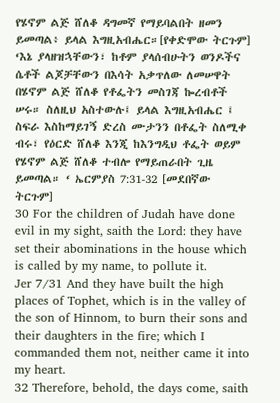የሄኖም ልጅ ሸለቆ ዳግመኛ የማይባልበት ዘመን ይመጣል፥ ይላል እግዚአብሔር።[የቀድሞው ትርጉም]
‘እኔ ያላዘዝኋቸውን፣ ከቶም ያላሰብሁትን ወንዶችና ሴቶች ልጆቻቸውን በእሳት አቃጥለው ለመሠዋት በሄኖም ልጅ ሸለቆ የቶፌትን መስገጃ ኰረብቶች ሠሩ። ስለዚህ አስተውሉ፤ ይላል እግዚአብሔር ፤ ስፍራ እስከማይገኝ ድረስ ሙታንን በቶፌት ስለሚቀ ብሩ፣ የዕርድ ሸለቆ እንጂ ከእንግዲህ ቶፌት ወይም የሄኖም ልጅ ሸለቆ ተብሎ የማይጠራበት ጊዜ ይመጣል። ‘ ኤርምያስ 7:31-32 [መደበኛው ትርጉም]
30 For the children of Judah have done evil in my sight, saith the Lord: they have set their abominations in the house which is called by my name, to pollute it.
Jer 7/31 And they have built the high places of Tophet, which is in the valley of the son of Hinnom, to burn their sons and their daughters in the fire; which I commanded them not, neither came it into my heart.
32 Therefore, behold, the days come, saith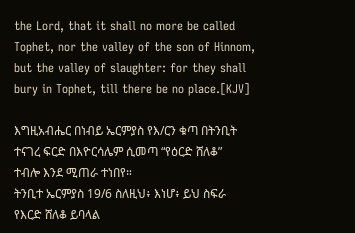the Lord, that it shall no more be called Tophet, nor the valley of the son of Hinnom, but the valley of slaughter: for they shall bury in Tophet, till there be no place.[KJV]

እግዚአብሔር በነብይ ኤርምያስ የእ/ርን ቁጣ በትንቢት ተናገረ ፍርድ በእዮርሳሌም ሲመጣ “የዕርድ ሸለቆ” ተብሎ እንደ ሚጠራ ተነበየ።
ትንቢተ ኤርምያስ 19/6 ስለዚህ፥ እነሆ፥ ይህ ስፍራ የእርድ ሸለቆ ይባላል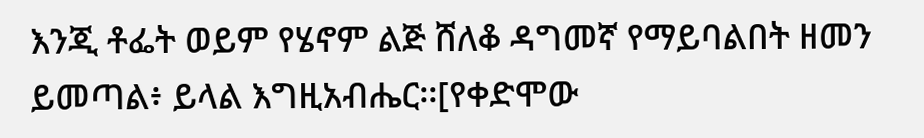እንጂ ቶፌት ወይም የሄኖም ልጅ ሸለቆ ዳግመኛ የማይባልበት ዘመን ይመጣል፥ ይላል እግዚአብሔር፡፡[የቀድሞው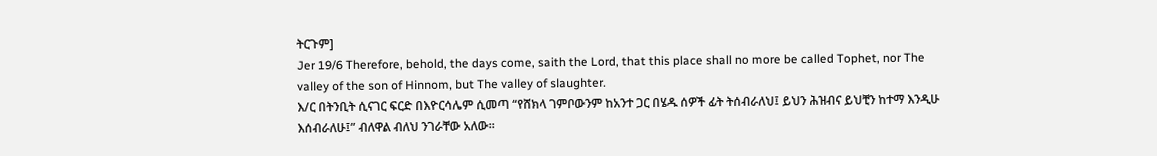ትርጉም]
Jer 19/6 Therefore, behold, the days come, saith the Lord, that this place shall no more be called Tophet, nor The valley of the son of Hinnom, but The valley of slaughter.
እ/ር በትንቢት ሲናገር ፍርድ በእዮርሳሌም ሲመጣ “የሸክላ ገምቦውንም ከአንተ ጋር በሄዱ ሰዎች ፊት ትሰብራለህ፤ ይህን ሕዝብና ይህቺን ከተማ እንዲሁ እሰብራለሁ፤” ብለዋል ብለህ ንገራቸው አለው።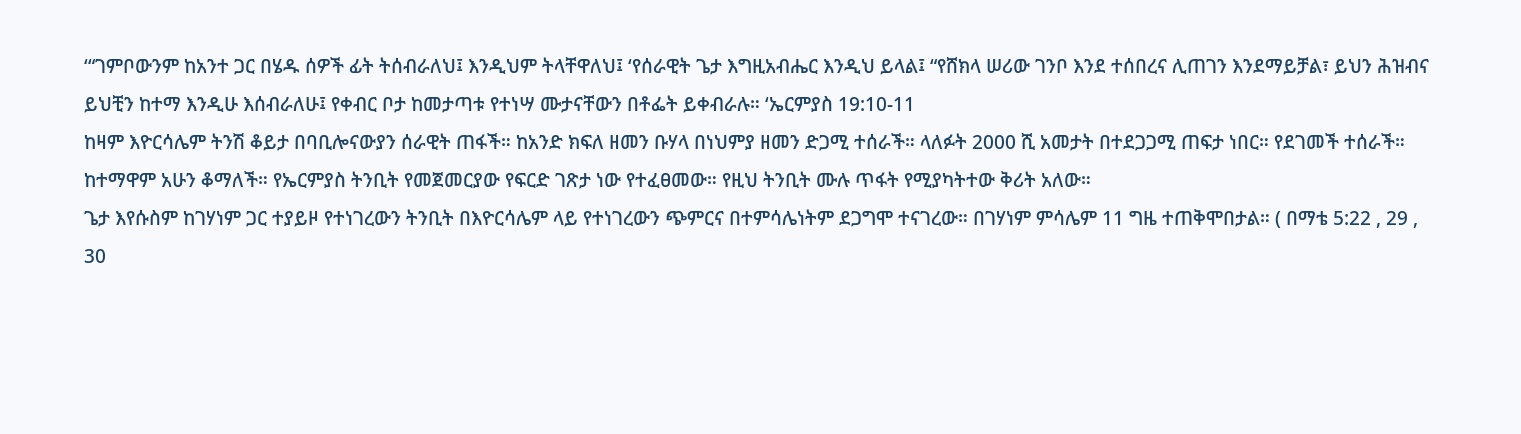‘“ገምቦውንም ከአንተ ጋር በሄዱ ሰዎች ፊት ትሰብራለህ፤ እንዲህም ትላቸዋለህ፤ ‘የሰራዊት ጌታ እግዚአብሔር እንዲህ ይላል፤ “የሸክላ ሠሪው ገንቦ እንደ ተሰበረና ሊጠገን እንደማይቻል፣ ይህን ሕዝብና ይህቺን ከተማ እንዲሁ እሰብራለሁ፤ የቀብር ቦታ ከመታጣቱ የተነሣ ሙታናቸውን በቶፌት ይቀብራሉ። ‘ኤርምያስ 19:10-11
ከዛም እዮርሳሌም ትንሽ ቆይታ በባቢሎናውያን ሰራዊት ጠፋች። ከአንድ ክፍለ ዘመን ቡሃላ በነህምያ ዘመን ድጋሚ ተሰራች። ላለፉት 2000 ሺ አመታት በተደጋጋሚ ጠፍታ ነበር። የደገመች ተሰራች። ከተማዋም አሁን ቆማለች። የኤርምያስ ትንቢት የመጀመርያው የፍርድ ገጽታ ነው የተፈፀመው። የዚህ ትንቢት ሙሉ ጥፋት የሚያካትተው ቅሪት አለው።
ጌታ እየሱስም ከገሃነም ጋር ተያይዞ የተነገረውን ትንቢት በእዮርሳሌም ላይ የተነገረውን ጭምርና በተምሳሌነትም ደጋግሞ ተናገረው። በገሃነም ምሳሌም 11 ግዜ ተጠቅሞበታል። ( በማቴ 5:22 , 29 , 30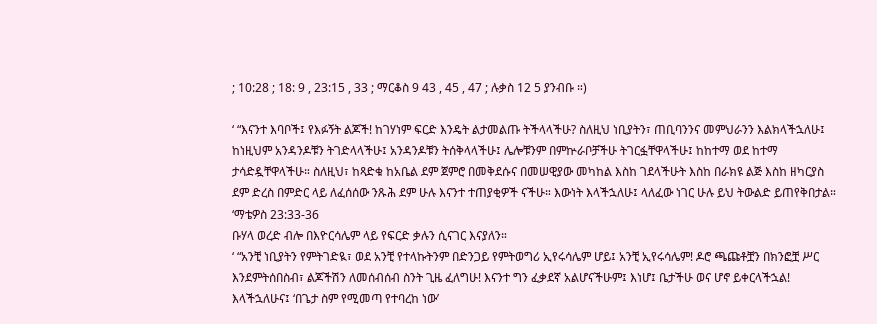; 10:28 ; 18: 9 , 23:15 , 33 ; ማርቆስ 9 43 , 45 , 47 ; ሉቃስ 12 5 ያንብቡ ።)

‘ “እናንተ እባቦች፤ የእፉኝት ልጆች! ከገሃነም ፍርድ እንዴት ልታመልጡ ትችላላችሁ? ስለዚህ ነቢያትን፣ ጠቢባንንና መምህራንን እልክላችኋለሁ፤ ከነዚህም አንዳንዶቹን ትገድላላችሁ፤ አንዳንዶቹን ትሰቅላላችሁ፤ ሌሎቹንም በምኵራቦቻችሁ ትገርፏቸዋላችሁ፤ ከከተማ ወደ ከተማ ታሳድዷቸዋላችሁ። ስለዚህ፣ ከጻድቁ ከአቤል ደም ጀምሮ በመቅደሱና በመሠዊያው መካከል እስከ ገደላችሁት እስከ በራክዩ ልጅ እስከ ዘካርያስ ደም ድረስ በምድር ላይ ለፈሰሰው ንጹሕ ደም ሁሉ እናንተ ተጠያቂዎች ናችሁ። እውነት እላችኋለሁ፤ ላለፈው ነገር ሁሉ ይህ ትውልድ ይጠየቅበታል። ‘ማቴዎስ 23:33-36
ቡሃላ ወረድ ብሎ በእዮርሳሌም ላይ የፍርድ ቃሉን ሲናገር እናያለን።
‘ “አንቺ ነቢያትን የምትገድዪ፣ ወደ አንቺ የተላኩትንም በድንጋይ የምትወግሪ ኢየሩሳሌም ሆይ፤ አንቺ ኢየሩሳሌም! ዶሮ ጫጩቶቿን በክንፎቿ ሥር እንደምትሰበስብ፣ ልጆችሽን ለመሰብሰብ ስንት ጊዜ ፈለግሁ! እናንተ ግን ፈቃደኛ አልሆናችሁም፤ እነሆ፤ ቤታችሁ ወና ሆኖ ይቀርላችኋል! እላችኋለሁና፤ ‘በጌታ ስም የሚመጣ የተባረከ ነው’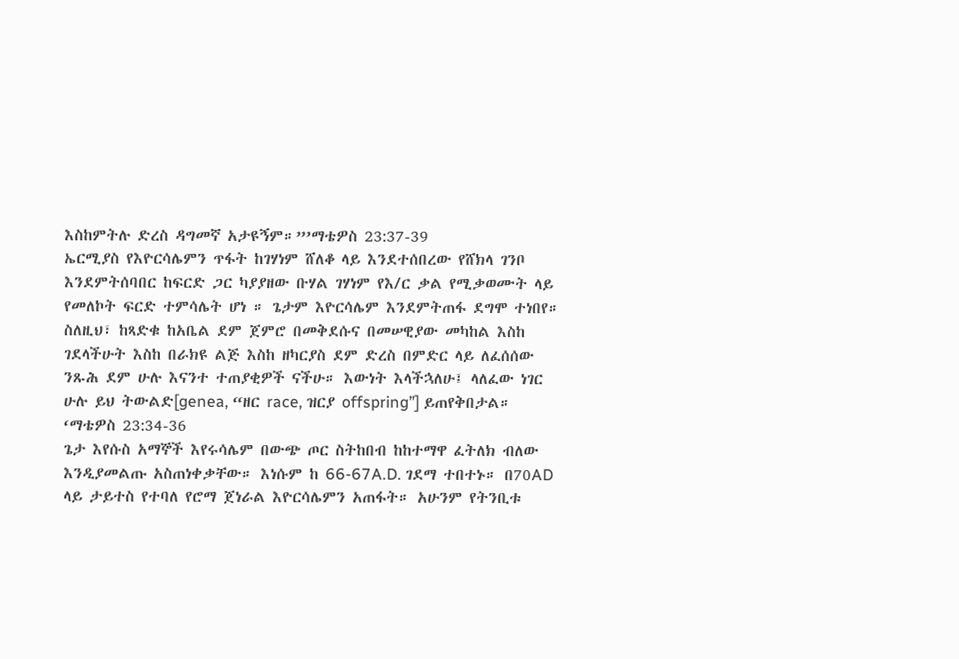እስከምትሉ ድረስ ዳግመኛ አታዩኝም።”’ማቴዎስ 23:37-39
ኤርሚያስ የእዮርሳሌምን ጥፋት ከገሃነም ሸለቆ ላይ እንደተሰበረው የሸክላ ገንቦ እንደምትሰባበር ከፍርድ ጋር ካያያዘው ቡሃል ገሃነም የእ/ር ቃል የሚቃወሙት ላይ የመለኮት ፍርድ ተምሳሌት ሆነ ። ጌታም እዮርሳሌም እንደምትጠፋ ደግሞ ተነበየ።
ስለዚህ፣ ከጻድቁ ከአቤል ደም ጀምሮ በመቅደሱና በመሠዊያው መካከል እስከ ገደላችሁት እስከ በራክዩ ልጅ እስከ ዘካርያስ ደም ድረስ በምድር ላይ ለፈሰሰው ንጹሕ ደም ሁሉ እናንተ ተጠያቂዎች ናችሁ። እውነት እላችኋለሁ፤ ላለፈው ነገር ሁሉ ይህ ትውልድ[genea, “ዘር race, ዝርያ offspring”] ይጠየቅበታል። ‘ማቴዎስ 23:34-36
ጌታ እየሱስ አማኞች እየሩሳሌም በውጭ ጦር ስትከበብ ከከተማዋ ፈትለክ ብለው እንዲያመልጡ አስጠነቀቃቸው። እነሱም ከ 66-67A.D. ገደማ ተበተኑ። በ70AD ላይ ታይተስ የተባለ የሮማ ጀነራል እዮርሳሌምን አጠፋት። አሁንም የትንቢቱ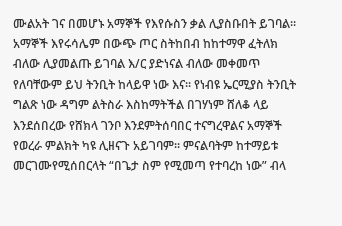ሙልአት ገና በመሆኑ አማኞች የእየሱስን ቃል ሊያስቡበት ይገባል። አማኞች እየሩሳሌም በውጭ ጦር ስትከበብ ከከተማዋ ፈትለክ ብለው ሊያመልጡ ይገባል እ/ር ያድነናል ብለው መቀመጥ የለባቸውም ይህ ትንቢት ከላይዋ ነው እና። የነብዩ ኤርሚያስ ትንቢት ግልጽ ነው ዳግም ልትስራ እስከማትችል በገሃነም ሸለቆ ላይ እንደሰበረው የሸክላ ገንቦ እንደምትሰባበር ተናግረዋልና አማኞች የወረራ ምልክት ካዩ ሊዘናጉ አይገባም። ምናልባትም ከተማይቱ መርገሙየሚሰበርላት “በጌታ ስም የሚመጣ የተባረከ ነው” ብላ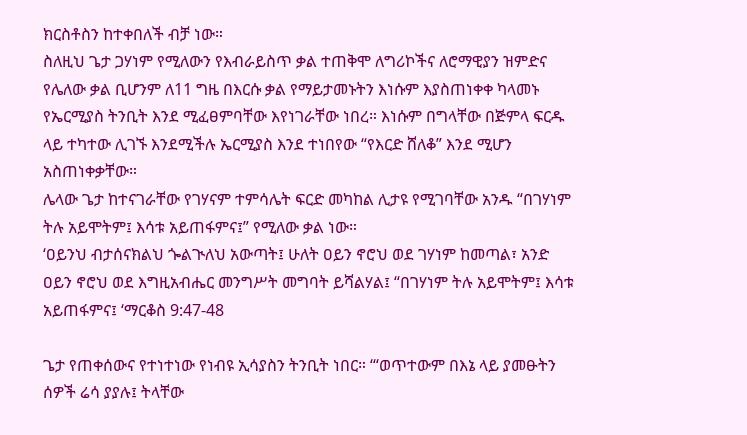ክርስቶስን ከተቀበለች ብቻ ነው።
ስለዚህ ጌታ ጋሃነም የሚለውን የእብራይስጥ ቃል ተጠቅሞ ለግሪኮችና ለሮማዊያን ዝምድና የሌለው ቃል ቢሆንም ለ11 ግዜ በእርሱ ቃል የማይታመኑትን እነሱም እያስጠነቀቀ ካላመኑ የኤርሚያስ ትንቢት እንደ ሚፈፀምባቸው እየነገራቸው ነበረ። እነሱም በግላቸው በጅምላ ፍርዱ ላይ ተካተው ሊገኙ እንደሚችሉ ኤርሚያስ እንደ ተነበየው “የእርድ ሸለቆ” እንደ ሚሆን አስጠነቀቃቸው።
ሌላው ጌታ ከተናገራቸው የገሃናም ተምሳሌት ፍርድ መካከል ሊታዩ የሚገባቸው አንዱ “በገሃነም ትሉ አይሞትም፤ እሳቱ አይጠፋምና፤” የሚለው ቃል ነው።
‘ዐይንህ ብታሰናክልህ ጐልጒለህ አውጣት፤ ሁለት ዐይን ኖሮህ ወደ ገሃነም ከመጣል፣ አንድ ዐይን ኖሮህ ወደ እግዚአብሔር መንግሥት መግባት ይሻልሃል፤ “በገሃነም ትሉ አይሞትም፤ እሳቱ አይጠፋምና፤ ‘ማርቆስ 9:47-48

ጌታ የጠቀሰውና የተነተነው የነብዩ ኢሳያስን ትንቢት ነበር። ‘“ወጥተውም በእኔ ላይ ያመፁትን ሰዎች ሬሳ ያያሉ፤ ትላቸው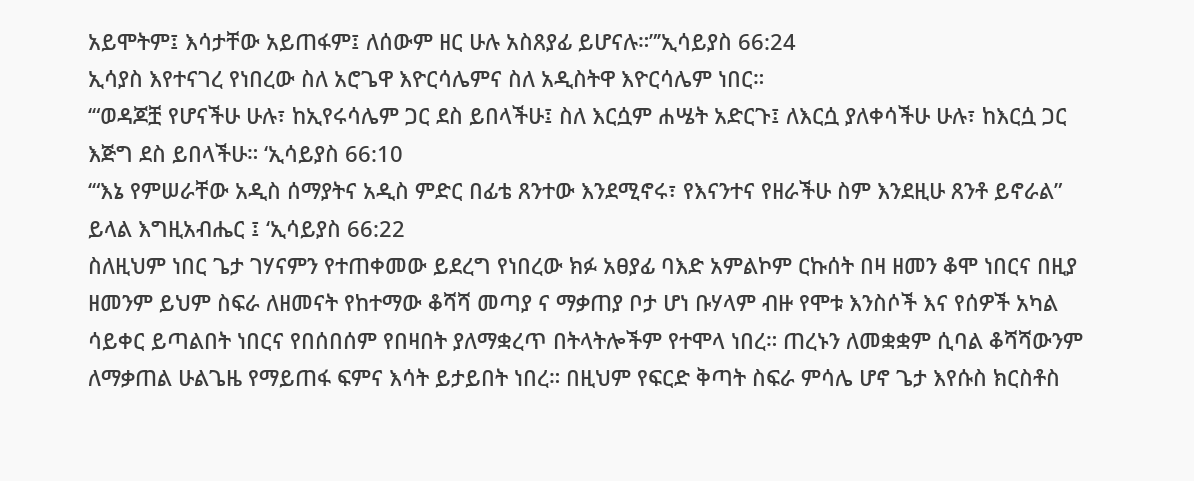አይሞትም፤ እሳታቸው አይጠፋም፤ ለሰውም ዘር ሁሉ አስጸያፊ ይሆናሉ።”’ኢሳይያስ 66:24
ኢሳያስ እየተናገረ የነበረው ስለ አሮጌዋ እዮርሳሌምና ስለ አዲስትዋ እዮርሳሌም ነበር።
‘“ወዳጆቿ የሆናችሁ ሁሉ፣ ከኢየሩሳሌም ጋር ደስ ይበላችሁ፤ ስለ እርሷም ሐሤት አድርጉ፤ ለእርሷ ያለቀሳችሁ ሁሉ፣ ከእርሷ ጋር እጅግ ደስ ይበላችሁ። ‘ኢሳይያስ 66:10
‘“እኔ የምሠራቸው አዲስ ሰማያትና አዲስ ምድር በፊቴ ጸንተው እንደሚኖሩ፣ የእናንተና የዘራችሁ ስም እንደዚሁ ጸንቶ ይኖራል” ይላል እግዚአብሔር ፤ ‘ኢሳይያስ 66:22
ስለዚህም ነበር ጌታ ገሃናምን የተጠቀመው ይደረግ የነበረው ክፉ አፀያፊ ባእድ አምልኮም ርኩሰት በዛ ዘመን ቆሞ ነበርና በዚያ ዘመንም ይህም ስፍራ ለዘመናት የከተማው ቆሻሻ መጣያ ና ማቃጠያ ቦታ ሆነ ቡሃላም ብዙ የሞቱ እንስሶች እና የሰዎች አካል ሳይቀር ይጣልበት ነበርና የበሰበሰም የበዛበት ያለማቋረጥ በትላትሎችም የተሞላ ነበረ። ጠረኑን ለመቋቋም ሲባል ቆሻሻውንም ለማቃጠል ሁልጌዜ የማይጠፋ ፍምና እሳት ይታይበት ነበረ። በዚህም የፍርድ ቅጣት ስፍራ ምሳሌ ሆኖ ጌታ እየሱስ ክርስቶስ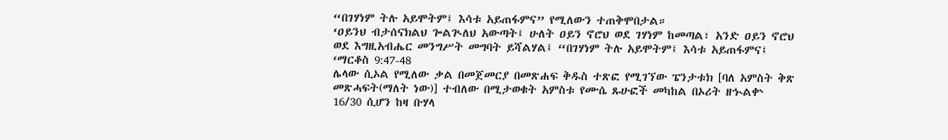“በገሃነም ትሉ አይሞትም፤ እሳቱ አይጠፋምና” የሚለውን ተጠቅሞበታል።
‘ዐይንህ ብታሰናክልህ ጐልጒለህ አውጣት፤ ሁለት ዐይን ኖሮህ ወደ ገሃነም ከመጣል፣ አንድ ዐይን ኖሮህ ወደ እግዚአብሔር መንግሥት መግባት ይሻልሃል፤ “በገሃነም ትሉ አይሞትም፤ እሳቱ አይጠፋምና፤ ‘ማርቆስ 9:47-48
ሌላው ሲኦል የሚለው ቃል በመጀመርያ በመጽሐፍ ቅዱስ ተጽፎ የሚገኘው ፔንታቱክ [ባለ አምስት ቅጽ መጽሓፍት(ማለት ነው)] ተብለው በሚታወቁት አምስቱ የሙሴ ጹሁፎች መካከል በኦሪት ዘኍልቍ 16/30 ሲሆን ከዛ ቡሃላ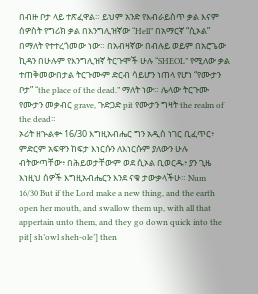በብዙ ቦታ ላይ ተጽፈዋል። ይህም አንድ የእብራይስጥ ቃል እናም ሰዎስት የግሪክ ቃል በእንግሊዝኛው “Hell” በአማርኛ “ሲኦል” በማለት የተተረጎመው ነው። በአብዛኛው በብሉይ ወይም በአሮጌው ኪዳን በሁሉም የእንግሊዝኛ ትርጉሞች ሁሉ “SHEOL” የሚለው ቃል ተጠቅመውበታል ትርጉሙም ድርብ ሳይሆን ነጠላ የሆነ “የሙታን ቦታ” “the place of the dead.” ማለት ነው። ሌላው ትርጉሙ የሙታን መቃብር grave, ጉድጋድ pit የሙታን ግዛት the realm of the dead።
ኦሪት ዘኍልቍ 16/30 እግዚአብሔር ግን አዲስ ነገር ቢፈጥር፥ ምድርም አፍዋን ከፍታ እነርሱን ለእነርሱም ያለውን ሁሉ ብትውጣቸው፥ በሕይወታቸውም ወደ ሲኦል ቢወርዱ፥ ያን ጊዜ እነዚህ ሰዎች እግዚአብሔርን እንደ ናቁ ታውቃላችሁ። Num 16/30 But if the Lord make a new thing, and the earth open her mouth, and swallow them up, with all that appertain unto them, and they go down quick into the pit[ sh’owl sheh-ole’] then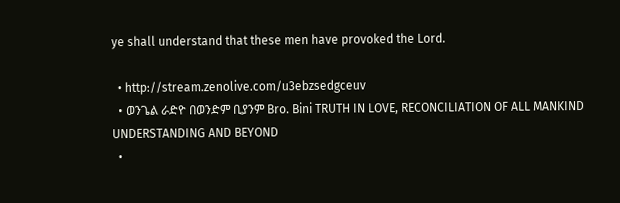ye shall understand that these men have provoked the Lord.

  • http://stream.zenolive.com/u3ebzsedgceuv
  • ወንጌል ራድዮ በወንድም ቢያንም Bro. Bini TRUTH IN LOVE, RECONCILIATION OF ALL MANKIND UNDERSTANDING AND BEYOND
  •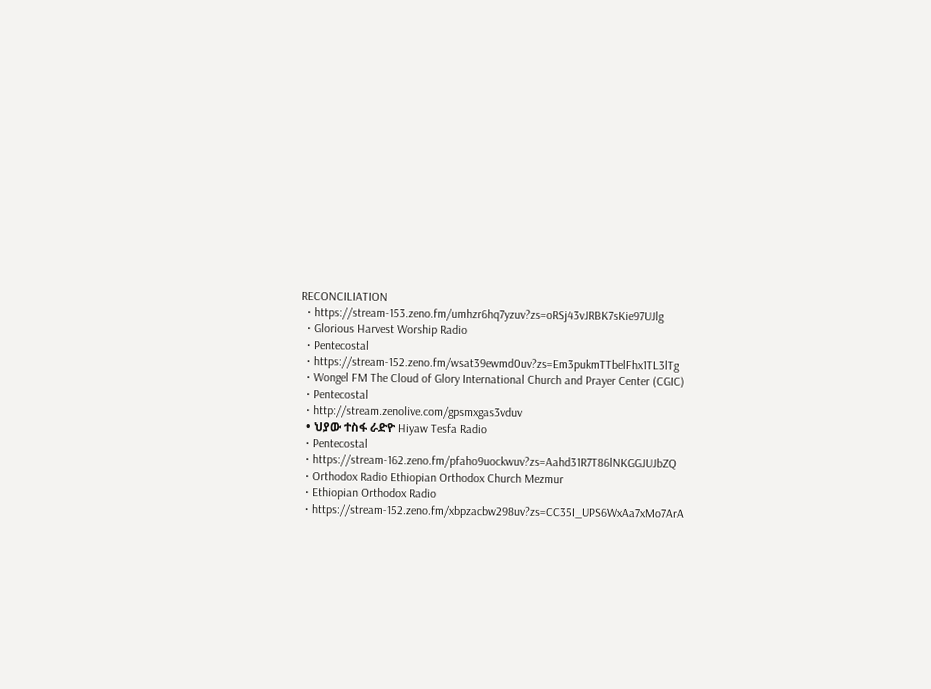RECONCILIATION
  • https://stream-153.zeno.fm/umhzr6hq7yzuv?zs=oRSj43vJRBK7sKie97UJlg
  • Glorious Harvest Worship Radio
  • Pentecostal
  • https://stream-152.zeno.fm/wsat39ewmd0uv?zs=Em3pukmTTbelFhx1TL3lTg
  • Wongel FM The Cloud of Glory International Church and Prayer Center (CGIC)
  • Pentecostal
  • http://stream.zenolive.com/gpsmxgas3vduv
  • ህያው ተስፋ ራድዮ Hiyaw Tesfa Radio
  • Pentecostal
  • https://stream-162.zeno.fm/pfaho9uockwuv?zs=Aahd31R7T86lNKGGJUJbZQ
  • Orthodox Radio Ethiopian Orthodox Church Mezmur
  • Ethiopian Orthodox Radio
  • https://stream-152.zeno.fm/xbpzacbw298uv?zs=CC35I_UPS6WxAa7xMo7ArA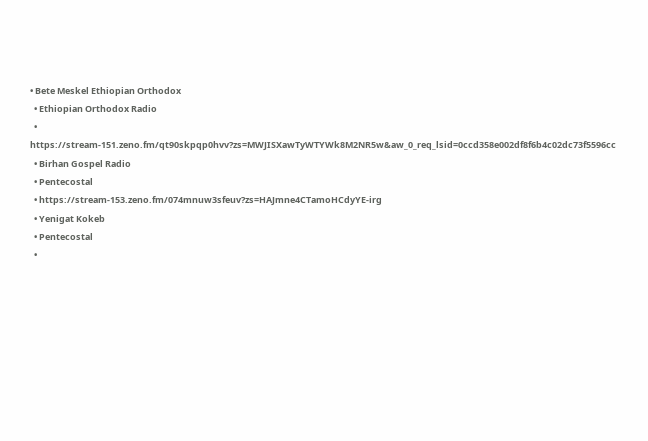• Bete Meskel Ethiopian Orthodox
  • Ethiopian Orthodox Radio
  • https://stream-151.zeno.fm/qt90skpqp0hvv?zs=MWJISXawTyWTYWk8M2NR5w&aw_0_req_lsid=0ccd358e002df8f6b4c02dc73f5596cc
  • Birhan Gospel Radio
  • Pentecostal
  • https://stream-153.zeno.fm/074mnuw3sfeuv?zs=HAJmne4CTamoHCdyYE-irg
  • Yenigat Kokeb
  • Pentecostal
  •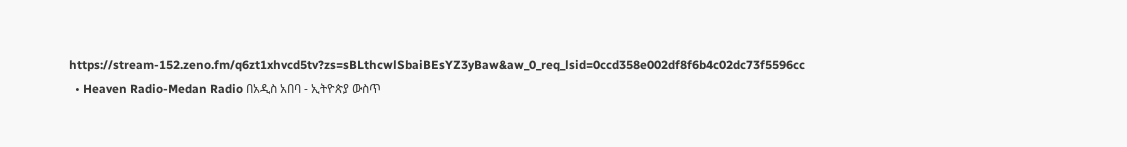https://stream-152.zeno.fm/q6zt1xhvcd5tv?zs=sBLthcwlSbaiBEsYZ3yBaw&aw_0_req_lsid=0ccd358e002df8f6b4c02dc73f5596cc
  • Heaven Radio-Medan Radio በአዲስ አበባ - ኢትዮጵያ ውስጥ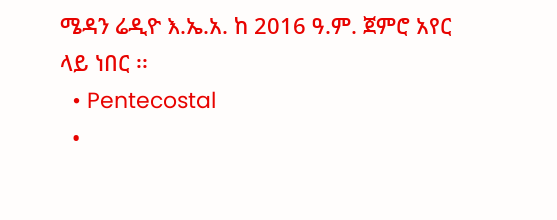ሜዳን ሬዲዮ እ.ኤ.አ. ከ 2016 ዓ.ም. ጀምሮ አየር ላይ ነበር ፡፡
  • Pentecostal
  •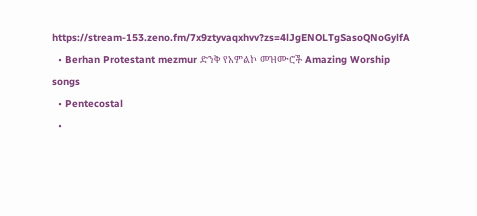https://stream-153.zeno.fm/7x9ztyvaqxhvv?zs=4lJgENOLTgSasoQNoGylfA
  • Berhan Protestant mezmur ድንቅ የአምልኮ መዝሙሮች Amazing Worship songs
  • Pentecostal
  •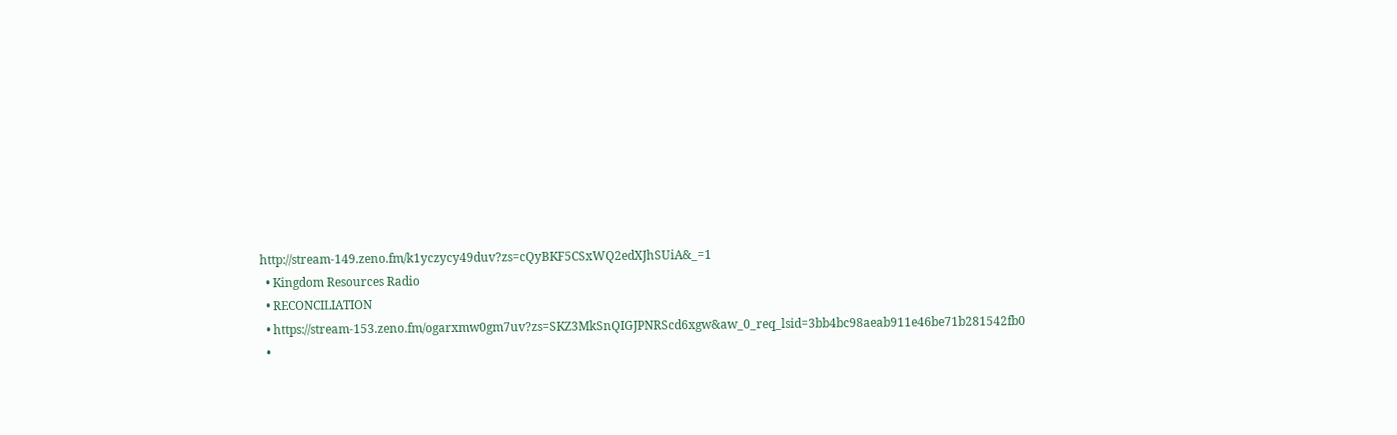http://stream-149.zeno.fm/k1yczycy49duv?zs=cQyBKF5CSxWQ2edXJhSUiA&_=1
  • Kingdom Resources Radio
  • RECONCILIATION
  • https://stream-153.zeno.fm/ogarxmw0gm7uv?zs=SKZ3MkSnQIGJPNRScd6xgw&aw_0_req_lsid=3bb4bc98aeab911e46be71b281542fb0
  •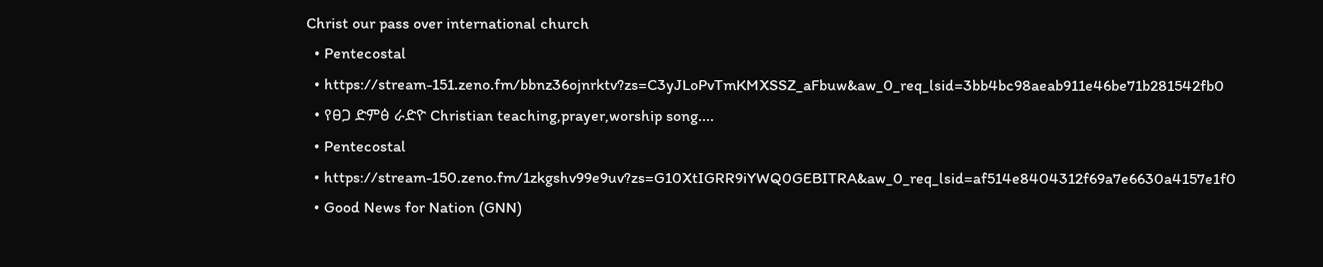Christ our pass over international church
  • Pentecostal
  • https://stream-151.zeno.fm/bbnz36ojnrktv?zs=C3yJLoPvTmKMXSSZ_aFbuw&aw_0_req_lsid=3bb4bc98aeab911e46be71b281542fb0
  • የፀጋ ድምፅ ራድዮ Christian teaching,prayer,worship song....
  • Pentecostal
  • https://stream-150.zeno.fm/1zkgshv99e9uv?zs=G10XtIGRR9iYWQ0GEBITRA&aw_0_req_lsid=af514e8404312f69a7e6630a4157e1f0
  • Good News for Nation (GNN)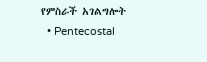የምስራች አገልግሎት
  • Pentecostal